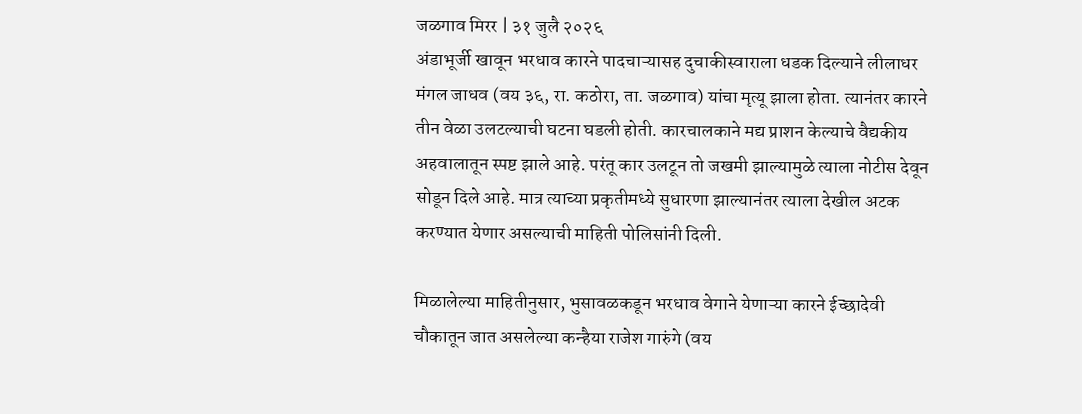जळगाव मिरर | ३१ जुलै २०२६
अंडाभूर्जी खावून भरधाव कारने पादचाऱ्यासह दुचाकीस्वाराला धडक दिल्याने लीलाधर मंगल जाधव (वय ३६, रा. कठोरा, ता. जळगाव) यांचा मृत्यू झाला होता. त्यानंतर कारने तीन वेळा उलटल्याची घटना घडली होती. कारचालकाने मद्य प्राशन केल्याचे वैद्यकीय अहवालातून स्पष्ट झाले आहे. परंतू कार उलटून तो जखमी झाल्यामुळे त्याला नोटीस देवून सोडून दिले आहे. मात्र त्याच्या प्रकृतीमध्ये सुधारणा झाल्यानंतर त्याला देखील अटक करण्यात येणार असल्याची माहिती पोलिसांनी दिली.

मिळालेल्या माहितीनुसार, भुसावळकडून भरधाव वेगाने येणाऱ्या कारने ईच्छादेवी चौकातून जात असलेल्या कन्हैया राजेश गारुंगे (वय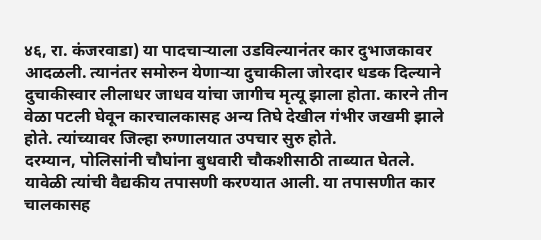४६, रा. कंजरवाडा) या पादचाऱ्याला उडविल्यानंतर कार दुभाजकावर आदळली. त्यानंतर समोरुन येणाऱ्या दुचाकीला जोरदार धडक दिल्याने दुचाकीस्वार लीलाधर जाधव यांचा जागीच मृत्यू झाला होता. कारने तीन वेळा पटली घेवून कारचालकासह अन्य तिघे देखील गंभीर जखमी झाले होते. त्यांच्यावर जिल्हा रुग्णालयात उपचार सुरु होते.
दरम्यान, पोलिसांनी चौघांना बुधवारी चौकशीसाठी ताब्यात घेतले. यावेळी त्यांची वैद्यकीय तपासणी करण्यात आली. या तपासणीत कार चालकासह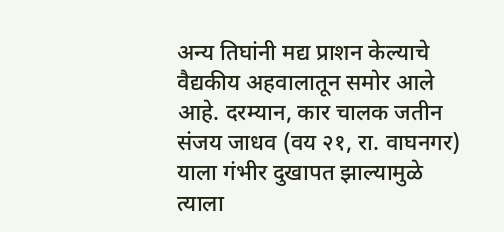अन्य तिघांनी मद्य प्राशन केल्याचे वैद्यकीय अहवालातून समोर आले आहे. दरम्यान, कार चालक जतीन संजय जाधव (वय २१, रा. वाघनगर) याला गंभीर दुखापत झाल्यामुळे त्याला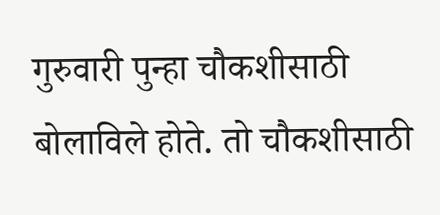गुरुवारी पुन्हा चौकशीसाठी बोलाविले होते. तो चौकशीसाठी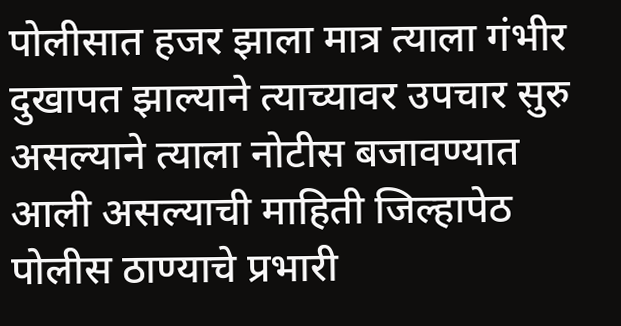पोलीसात हजर झाला मात्र त्याला गंभीर दुखापत झाल्याने त्याच्यावर उपचार सुरु असल्याने त्याला नोटीस बजावण्यात आली असल्याची माहिती जिल्हापेठ पोलीस ठाण्याचे प्रभारी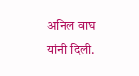अनिल वाघ यांनी दिली.